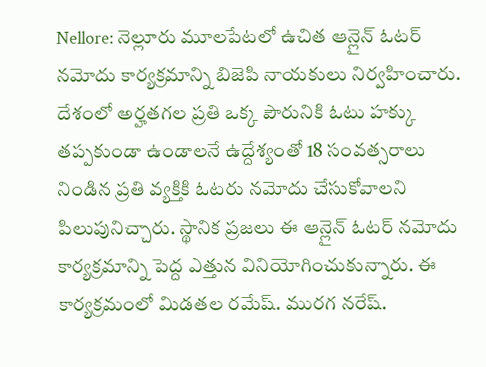Nellore: నెల్లూరు మూలపేటలో ఉచిత ఆన్లైన్ ఓటర్ నమోదు కార్యక్రమాన్ని బిజెపి నాయకులు నిర్వహించారు. దేశంలో అర్హతగల ప్రతి ఒక్క పౌరునికి ఓటు హక్కు తప్పకుండా ఉండాలనే ఉద్దేశ్యంతో 18 సంవత్సరాలు నిండిన ప్రతి వ్యక్తికి ఓటరు నమోదు చేసుకోవాలని పిలుపునిచ్చారు. స్థానిక ప్రజలు ఈ ఆన్లైన్ ఓటర్ నమోదు కార్యక్రమాన్ని పెద్ద ఎత్తున వినియోగించుకున్నారు. ఈ కార్యక్రమంలో మిడతల రమేష్. మురగ నరేష్.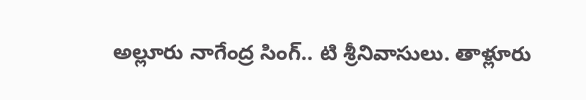అల్లూరు నాగేంద్ర సింగ్.. టి శ్రీనివాసులు. తాళ్లూరు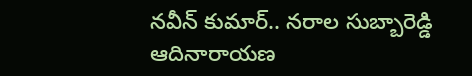నవీన్ కుమార్.. నరాల సుబ్బారెడ్డి ఆదినారాయణ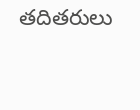తదితరులు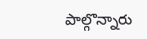పాల్గొన్నారు